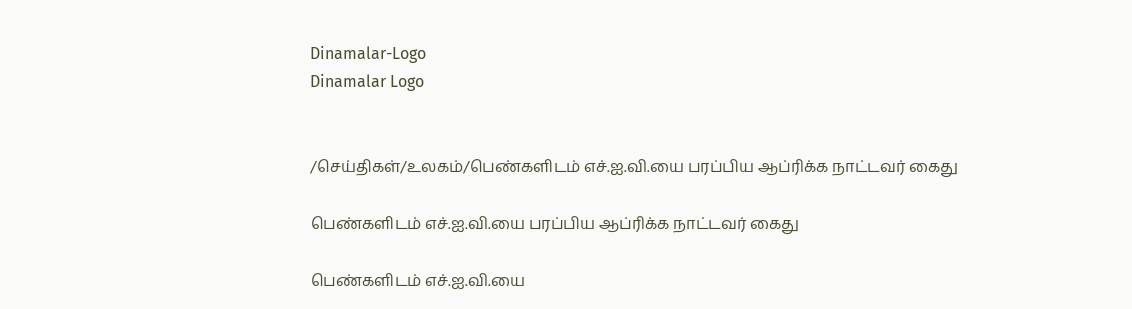Dinamalar-Logo
Dinamalar Logo


/செய்திகள்/உலகம்/பெண்களிடம் எச்.ஐ.வி.யை பரப்பிய ஆப்ரிக்க நாட்டவர் கைது

பெண்களிடம் எச்.ஐ.வி.யை பரப்பிய ஆப்ரிக்க நாட்டவர் கைது

பெண்களிடம் எச்.ஐ.வி.யை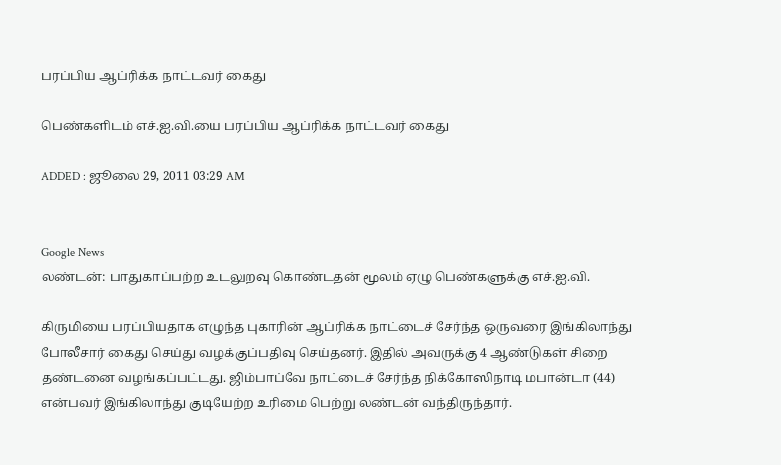பரப்பிய ஆப்ரிக்க நாட்டவர் கைது

பெண்களிடம் எச்.ஐ.வி.யை பரப்பிய ஆப்ரிக்க நாட்டவர் கைது

ADDED : ஜூலை 29, 2011 03:29 AM


Google News
லண்டன்: பாதுகாப்பற்ற உடலுறவு கொண்டதன் மூலம் ஏழு பெண்களுக்கு எச்.ஐ.வி.

கிருமியை பரப்பியதாக எழுந்த புகாரின் ஆப்ரிக்க நாட்டைச் சேர்ந்த ஒருவரை இங்கிலாந்து போலீசார் கைது செய்து வழக்குப்பதிவு செய்தனர். இதில் அவருக்கு 4 ஆண்டுகள் சிறை தண்டனை வழங்கப்பட்டது. ஜிம்பாப்வே நாட்டைச் சேர்ந்த நிக்கோஸிநாடி மபான்டா (44) என்பவர் இங்கிலாந்து குடியேற்ற உரிமை பெற்று லண்டன் வந்திருந்தார்.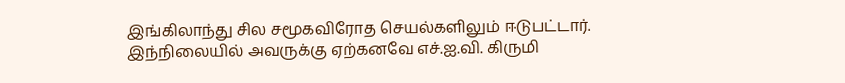இங்கிலாந்து சில சமூகவிரோத செயல்களிலும் ஈடுபட்டார். இந்நிலையில் அவருக்கு ஏற்கனவே எச்.ஐ.வி. கிருமி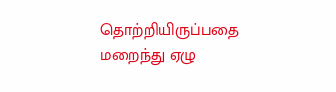தொற்றியிருப்பதை மறைந்து ஏழு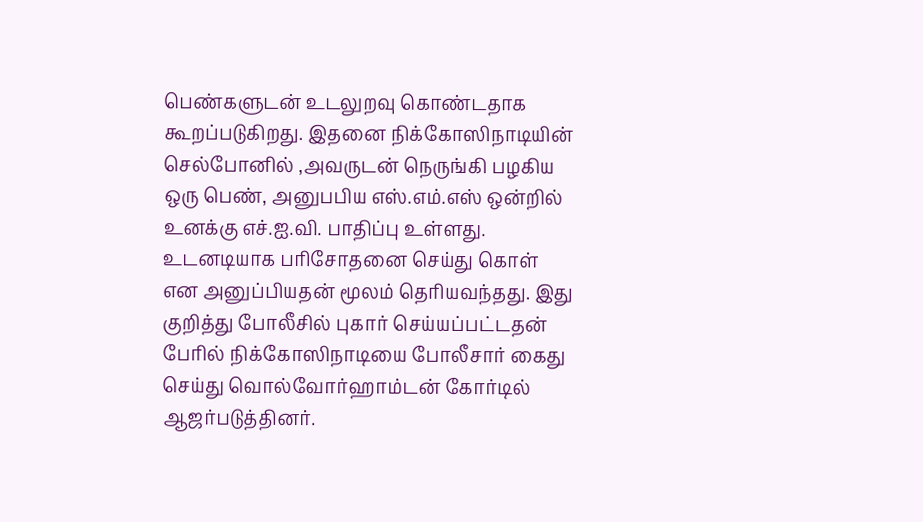பெண்களுடன் உடலுறவு கொண்டதாக கூறப்படுகிறது. இதனை நிக்கோஸிநாடியின் செல்போனில் ,அவருடன் நெருங்கி பழகிய ஒரு பெண், அனுபபிய எஸ்.எம்.எஸ் ஒன்றில் உனக்கு எச்.ஐ.வி. பாதிப்பு உள்ளது. உடனடியாக பரிசோதனை செய்து கொள் என அனுப்பியதன் மூலம் தெரியவந்தது. இது குறித்து போலீசில் புகார் செய்யப்பட்டதன் பேரில் நிக்கோஸிநாடியை போலீசார் கைது செய்து வொல்வோர்ஹாம்டன் கோர்டில் ஆஜர்படுத்தினர்.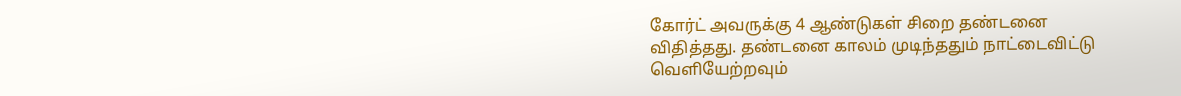கோர்ட் அவருக்கு 4 ஆண்டுகள் சிறை தண்டனை விதித்தது. தண்டனை காலம் முடிந்ததும் நாட்டைவிட்டு வெளியேற்றவும்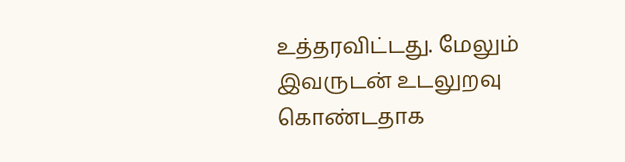உத்தரவிட்டது. மேலும் இவருடன் உடலுறவு கொண்டதாக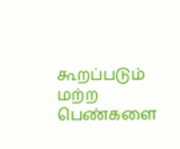கூறப்படும் மற்ற பெண்‌களை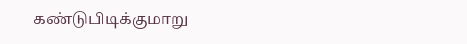கண்டுபிடிக்குமாறு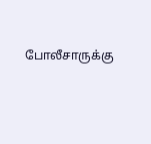போலீசாருக்கு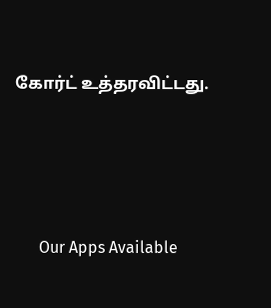கோர்ட் உத்தரவிட்டது.





      Our Apps Available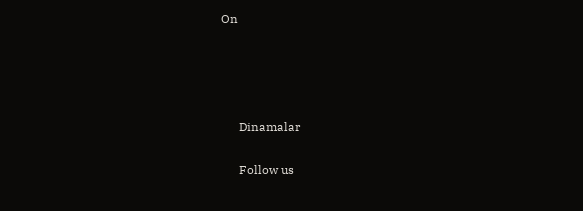On




      Dinamalar

      Follow us